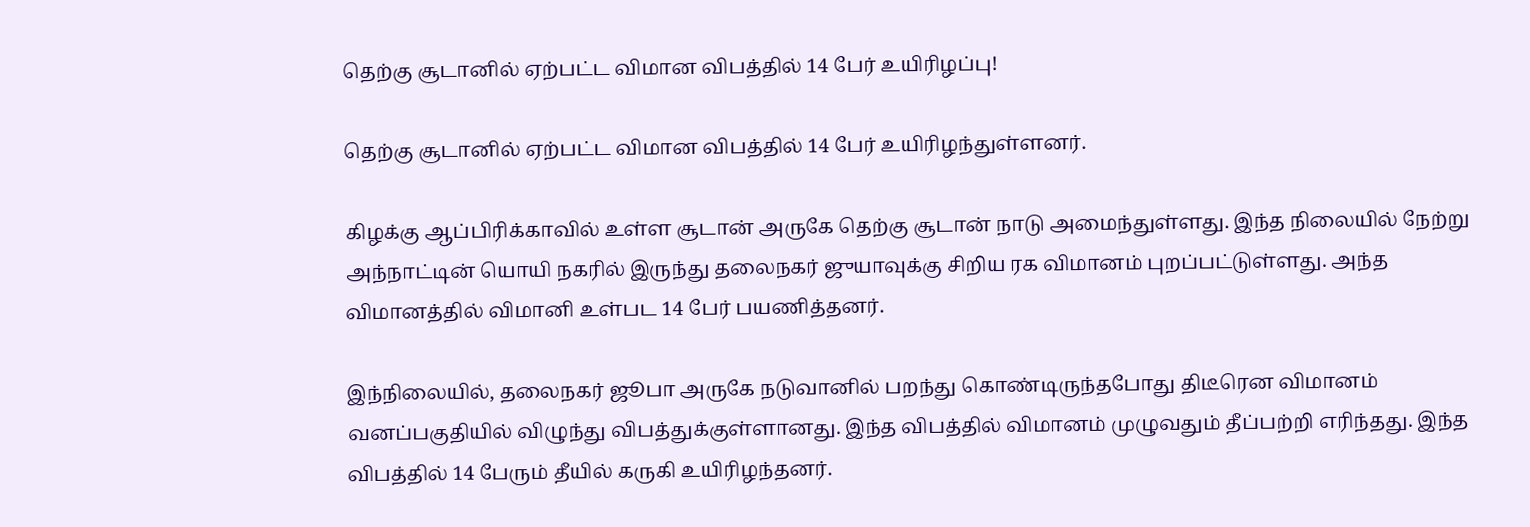தெற்கு சூடானில் ஏற்பட்ட விமான விபத்தில் 14 பேர் உயிரிழப்பு!

தெற்கு சூடானில் ஏற்பட்ட விமான விபத்தில் 14 பேர் உயிரிழந்துள்ளனர்.

கிழக்கு ஆப்பிரிக்காவில் உள்ள சூடான் அருகே தெற்கு சூடான் நாடு அமைந்துள்ளது. இந்த நிலையில் நேற்று அந்நாட்டின் யொயி நகரில் இருந்து தலைநகர் ஜுயாவுக்கு சிறிய ரக விமானம் புறப்பட்டுள்ளது. அந்த விமானத்தில் விமானி உள்பட 14 பேர் பயணித்தனர்.

இந்நிலையில், தலைநகர் ஜூபா அருகே நடுவானில் பறந்து கொண்டிருந்தபோது திடீரென விமானம் வனப்பகுதியில் விழுந்து விபத்துக்குள்ளானது. இந்த விபத்தில் விமானம் முழுவதும் தீப்பற்றி எரிந்தது. இந்த விபத்தில் 14 பேரும் தீயில் கருகி உயிரிழந்தனர்.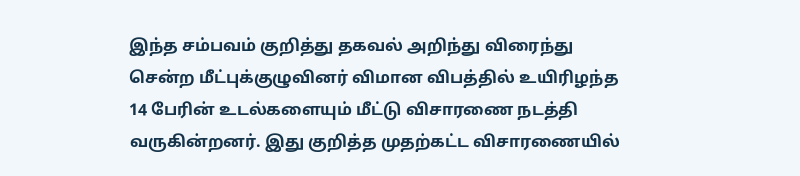இந்த சம்பவம் குறித்து தகவல் அறிந்து விரைந்து சென்ற மீட்புக்குழுவினர் விமான விபத்தில் உயிரிழந்த 14 பேரின் உடல்களையும் மீட்டு விசாரணை நடத்தி வருகின்றனர். இது குறித்த முதற்கட்ட விசாரணையில்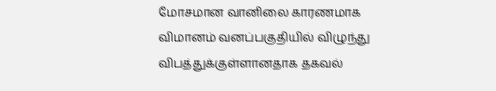மோசமான வானிலை காரணமாக விமானம் வனப்பகுதியில் விழுந்து விபத்துக்குள்ளானதாக தகவல்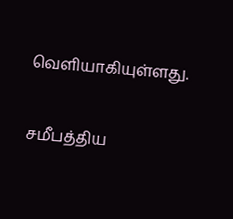வெளியாகியுள்ளது.

சமீபத்திய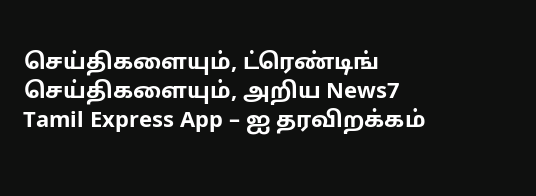செய்திகளையும், ட்ரெண்டிங் செய்திகளையும், அறிய News7 Tamil Express App – ஐ தரவிறக்கம்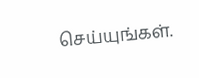செய்யுங்கள்.